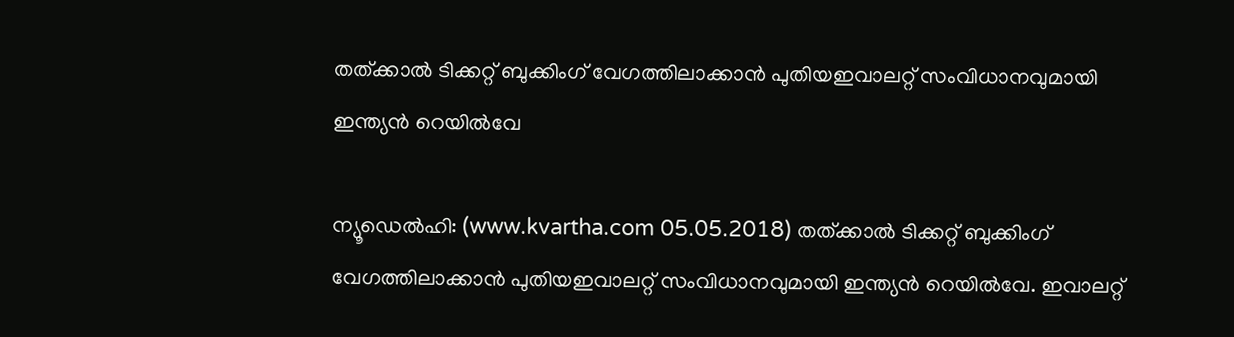തത്ക്കാല്‍ ടിക്കറ്റ് ബുക്കിംഗ് വേഗത്തിലാക്കാന്‍ പുതിയഇവാലറ്റ് സംവിധാനവുമായി ഇന്ത്യന്‍ റെയില്‍വേ

ന്യൂഡെല്‍ഹി: (www.kvartha.com 05.05.2018) തത്ക്കാല്‍ ടിക്കറ്റ് ബുക്കിംഗ് വേഗത്തിലാക്കാന്‍ പുതിയഇവാലറ്റ് സംവിധാനവുമായി ഇന്ത്യന്‍ റെയില്‍വേ. ഇവാലറ്റ്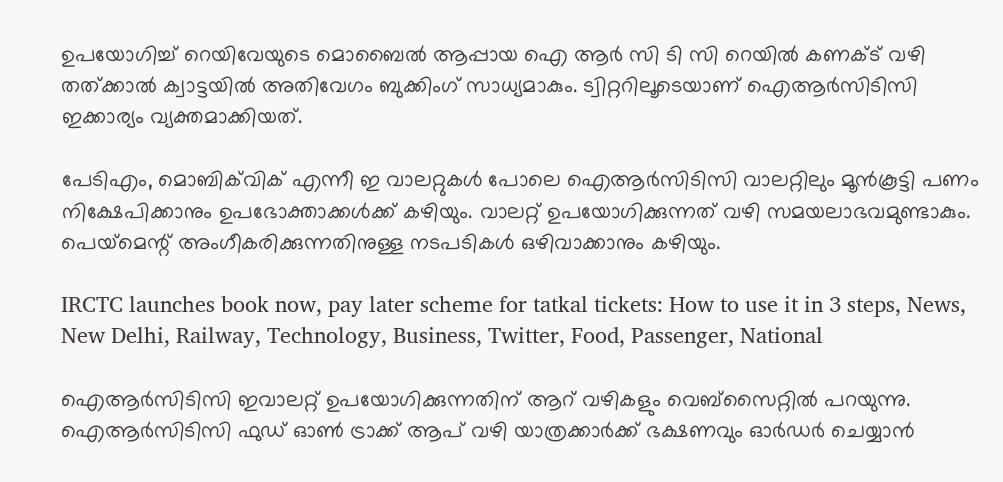ഉപയോഗിച്ച് റെയിവേയുടെ മൊബൈല്‍ ആപ്പായ ഐ ആര്‍ സി ടി സി റെയില്‍ കണക്ട് വഴി തത്ക്കാല്‍ ക്വാട്ടയില്‍ അതിവേഗം ബുക്കിംഗ് സാധ്യമാകും. ട്വിറ്ററിലൂടെയാണ് ഐആര്‍സിടിസി ഇക്കാര്യം വ്യക്തമാക്കിയത്.

പേടിഎം, മൊബിക്‌വിക് എന്നീ ഇ വാലറ്റുകള്‍ പോലെ ഐആര്‍സിടിസി വാലറ്റിലും മൂന്‍കൂട്ടി പണം നിക്ഷേപിക്കാനും ഉപഭോക്താക്കള്‍ക്ക് കഴിയും. വാലറ്റ് ഉപയോഗിക്കുന്നത് വഴി സമയലാഭവമുണ്ടാകും. പെയ്‌മെന്റ് അംഗീകരിക്കുന്നതിനുള്ള നടപടികള്‍ ഒഴിവാക്കാനും കഴിയും.

IRCTC launches book now, pay later scheme for tatkal tickets: How to use it in 3 steps, News, New Delhi, Railway, Technology, Business, Twitter, Food, Passenger, National

ഐആര്‍സിടിസി ഇവാലറ്റ് ഉപയോഗിക്കുന്നതിന് ആറ് വഴികളും വെബ്‌സൈറ്റില്‍ പറയുന്നു. ഐആര്‍സിടിസി ഫുഡ് ഓണ്‍ ട്രാക്ക് ആപ് വഴി യാത്രക്കാര്‍ക്ക് ഭക്ഷണവും ഓര്‍ഡര്‍ ചെയ്യാന്‍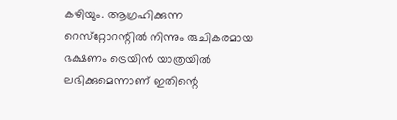കഴിയും. ആഗ്രഹിക്കുന്ന റെസ്‌റ്റോറന്റില്‍ നിന്നും രുചികരമായ ഭക്ഷണം ട്രെയിന്‍ യാത്രയില്‍ ലഭിക്കുമെന്നാണ് ഇതിന്റെ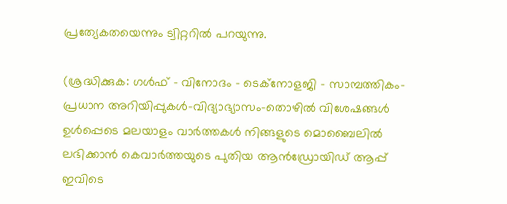പ്രത്യേകതയെന്നും ട്വിറ്ററില്‍ പറയുന്നു.

(ശ്രദ്ധിക്കുക: ഗൾഫ് - വിനോദം - ടെക്നോളജി - സാമ്പത്തികം- പ്രധാന അറിയിപ്പുകൾ-വിദ്യാഭ്യാസം-തൊഴിൽ വിശേഷങ്ങൾ ഉൾപ്പെടെ മലയാളം വാർത്തകൾ നിങ്ങളുടെ മൊബൈലിൽ ലഭിക്കാൻ കെവാർത്തയുടെ പുതിയ ആൻഡ്രോയിഡ് ആപ്പ് ഇവിടെ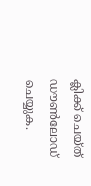ക്ലിക്ക് ചെയ്ത് ഡൗൺലോഡ് ചെയ്യുക.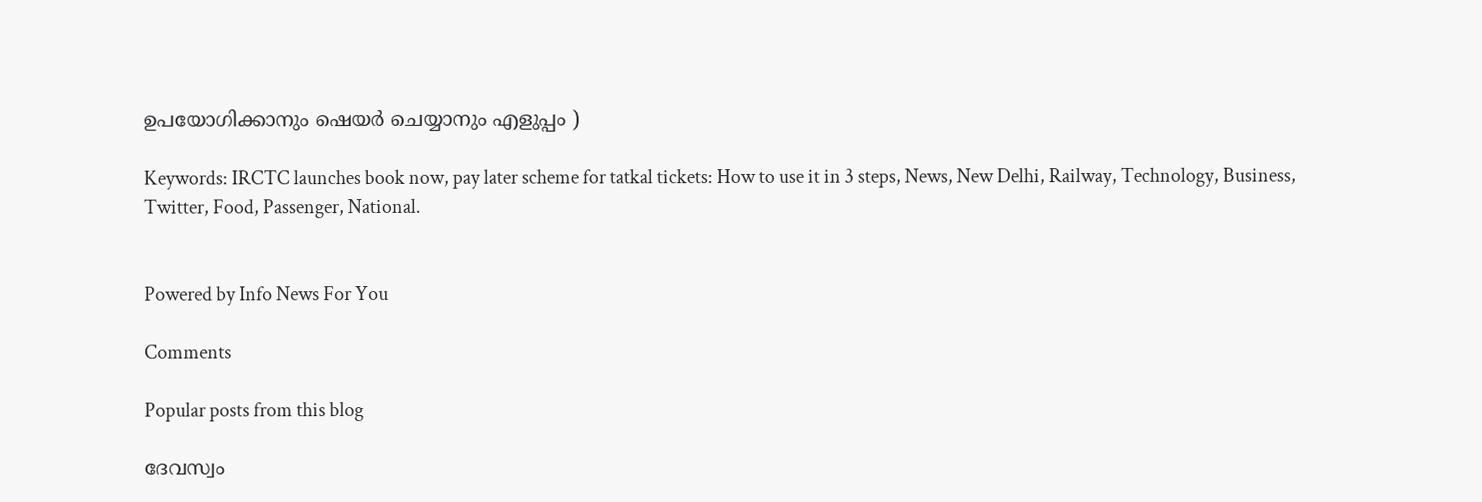ഉപയോഗിക്കാനും ഷെയർ ചെയ്യാനും എളുപ്പം )

Keywords: IRCTC launches book now, pay later scheme for tatkal tickets: How to use it in 3 steps, News, New Delhi, Railway, Technology, Business, Twitter, Food, Passenger, National.


Powered by Info News For You

Comments

Popular posts from this blog

ദേവസ്വം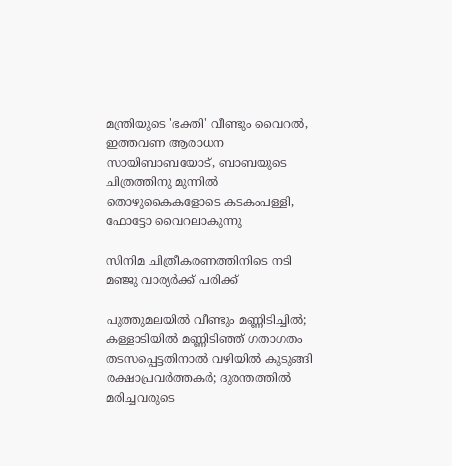മന്ത്രിയുടെ 'ഭക്തി' വീണ്ടും വൈറല്‍, ഇത്തവണ ആരാധന സായിബാബയോട്, ബാബയുടെ ചിത്രത്തിനു മുന്നില്‍ തൊഴുകൈകളോടെ കടകംപള്ളി, ഫോട്ടോ വൈറലാകുന്നു

സിനിമ ചിത്രീകരണത്തിനിടെ നടി മഞ്ജു വാര്യര്‍ക്ക് പരിക്ക്

പുത്തുമലയില്‍ വീണ്ടും മണ്ണിടിച്ചില്‍; കള്ളാടിയില്‍ മണ്ണിടിഞ്ഞ് ഗതാഗതം തടസപ്പെട്ടതിനാല്‍ വഴിയില്‍ കുടുങ്ങി രക്ഷാപ്രവര്‍ത്തകര്‍; ദുരന്തത്തില്‍ മരിച്ചവരുടെ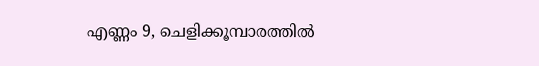എണ്ണം 9, ചെളിക്കൂമ്പാരത്തില്‍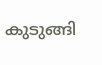കുടുങ്ങി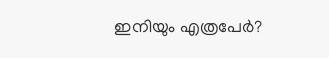ഇനിയും എത്രപേര്‍?